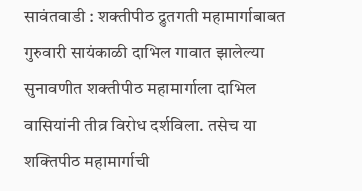सावंतवाडी : शक्तीपीठ द्रुतगती महामार्गाबाबत गुरुवारी सायंकाळी दाभिल गावात झालेल्या सुनावणीत शक्तीपीठ महामार्गाला दाभिल वासियांनी तीव्र विरोध दर्शविला. तसेच या शक्तिपीठ महामार्गाची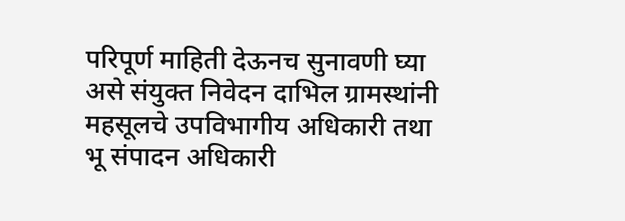परिपूर्ण माहिती देऊनच सुनावणी घ्या असे संयुक्त निवेदन दाभिल ग्रामस्थांनी महसूलचे उपविभागीय अधिकारी तथा भू संपादन अधिकारी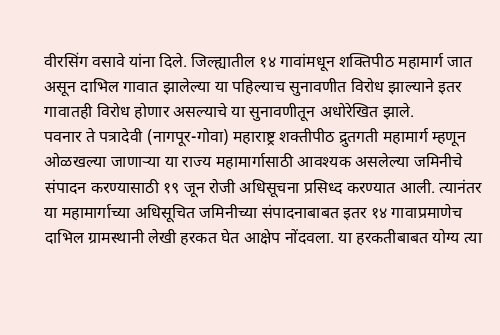वीरसिंग वसावे यांना दिले. जिल्ह्यातील १४ गावांमधून शक्तिपीठ महामार्ग जात असून दाभिल गावात झालेल्या या पहिल्याच सुनावणीत विरोध झाल्याने इतर गावातही विरोध होणार असल्याचे या सुनावणीतून अधोरेखित झाले.
पवनार ते पत्रादेवी (नागपूर-गोवा) महाराष्ट्र शक्तीपीठ द्रुतगती महामार्ग म्हणून ओळखल्या जाणाऱ्या या राज्य महामार्गासाठी आवश्यक असलेल्या जमिनीचे संपादन करण्यासाठी १९ जून रोजी अधिसूचना प्रसिध्द करण्यात आली. त्यानंतर या महामार्गाच्या अधिसूचित जमिनीच्या संपादनाबाबत इतर १४ गावाप्रमाणेच दाभिल ग्रामस्थानी लेखी हरकत घेत आक्षेप नोंदवला. या हरकतीबाबत योग्य त्या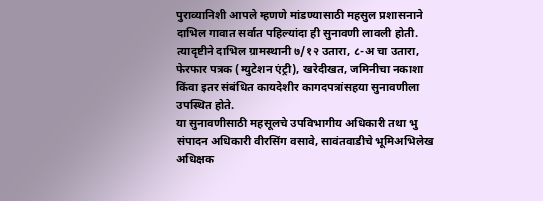पुराव्यानिशी आपले म्हणणे मांडण्यासाठी महसुल प्रशासनाने दाभिल गावात सर्वात पहिल्यांदा ही सुनावणी लावली होती. त्यादृष्टीने दाभिल ग्रामस्थानी ७/१२ उतारा, ८-अ चा उतारा, फेरफार पत्रक (म्युटेशन एंट्री), खरेदीखत, जमिनीचा नकाशा किंवा इतर संबंधित कायदेशीर कागदपत्रांसहया सुनावणीला उपस्थित होते.
या सुनावणीसाठी महसूलचे उपविभागीय अधिकारी तथा भु संपादन अधिकारी वीरसिंग वसावे, सावंतवाडीचे भूमिअभिलेख अधिक्षक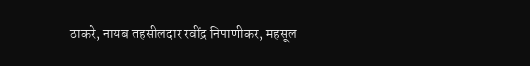ठाकरे, नायब तहसीलदार रवींद्र निपाणीकर, महसूल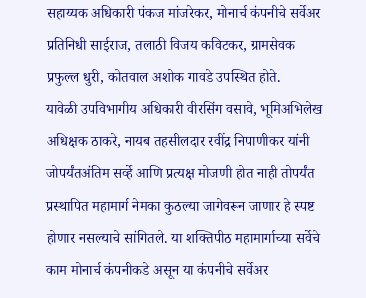सहाय्यक अधिकारी पंकज मांजरेकर, मोनार्च कंपनीचे सर्वेअर प्रतिनिधी साईराज, तलाठी विजय कविटकर, ग्रामसेवक प्रफुल्ल धुरी, कोतवाल अशोक गावडे उपस्थित होते.
यावेळी उपविभागीय अधिकारी वीरसिंग वसावे, भूमिअभिलेख अधिक्षक ठाकरे, नायब तहसीलदार रवींद्र निपाणीकर यांनी जोपर्यंतअंतिम सर्व्हे आणि प्रत्यक्ष मोजणी होत नाही तोपर्यंत प्रस्थापित महामार्ग नेमका कुठल्या जागेवरून जाणार हे स्पष्ट होणार नसल्याचे सांगितले. या शक्तिपीठ महामार्गाच्या सर्वेचे काम मोनार्च कंपनीकडे असून या कंपनीचे सर्वेअर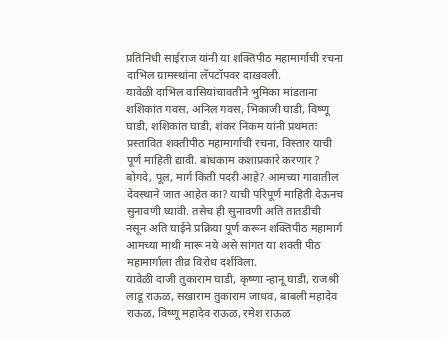प्रतिनिधी साईराज यांनी या शक्तिपीठ महामार्गाची रचना दाभिल ग्रामस्थांना लॅपटॉपवर दाखवली.
यावेळी दाभिल वासियांचावतीने भुमिका मांडताना शशिकांत गवस, अनिल गवस, भिकाजी घाडी, विष्णू घाडी, शशिकांत घाडी, शंकर निकम यांनी प्रथमतः प्रस्तावित शक्तीपीठ महामार्गाची रचना, विस्तार याची पूर्ण माहिती द्यावी. बांधकाम कशाप्रकारे करणार ? बोगदे, पूल, मार्ग किती पदरी आहे? आमच्या गावातील देवस्थाने जात आहेत का? याची परिपूर्ण माहिती देऊनच सुनावणी घ्यावी. तसेच ही सुनावणी अति तातडीची नसून अति घाईने प्रक्रिया पूर्ण करून शक्तिपीठ महामार्ग आमच्या माथी मारू नये असे सांगत या शक्ती पीठ महामार्गाला तीव्र विरोध दर्शविला.
यावेळी दाजी तुकाराम घाडी, कृष्णा न्हानू घाडी, राजश्री लाडू राऊळ, सखाराम तुकाराम जाधव, बाबली महादेव राऊळ, विष्णू महादेव राऊळ, रमेश राऊळ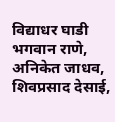विद्याधर घाडी भगवान राणे, अनिकेत जाधव, शिवप्रसाद देसाई,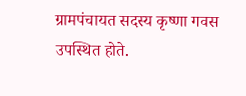ग्रामपंचायत सदस्य कृष्णा गवस उपस्थित होते.